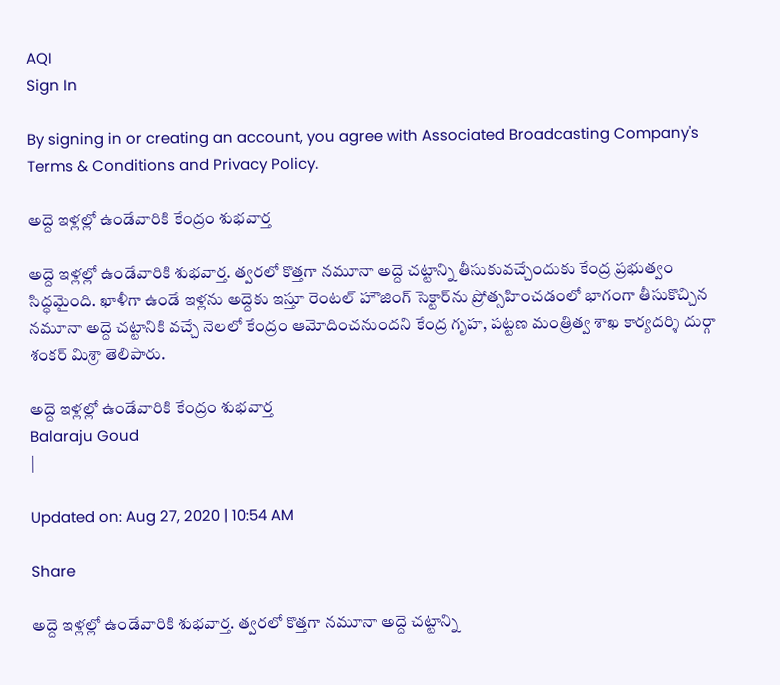AQI
Sign In

By signing in or creating an account, you agree with Associated Broadcasting Company's Terms & Conditions and Privacy Policy.

అద్దె ఇళ్లల్లో ఉండేవారికి కేంద్రం శుభవార్త

అద్దె ఇళ్లల్లో ఉండేవారికి శుభవార్త. త్వరలో కొత్తగా నమూనా అద్దె చట్టాన్ని తీసుకువచ్చేందుకు కేంద్ర ప్రభుత్వం సిద్ధమైంది. ఖాళీగా ఉండే ఇళ్లను అద్దెకు ఇస్తూ రెంటల్‌ హౌజింగ్‌ సెక్టార్‌ను ప్రోత్సహించడంలో భాగంగా తీసుకొచ్చిన నమూనా అద్దె చట్టానికి వచ్చే నెలలో కేంద్రం ఆమోదించనుందని కేంద్ర గృహ, పట్టణ మంత్రిత్వ శాఖ కార్యదర్శి దుర్గా శంకర్‌ మిశ్రా తెలిపారు.

అద్దె ఇళ్లల్లో ఉండేవారికి కేంద్రం శుభవార్త
Balaraju Goud
|

Updated on: Aug 27, 2020 | 10:54 AM

Share

అద్దె ఇళ్లల్లో ఉండేవారికి శుభవార్త. త్వరలో కొత్తగా నమూనా అద్దె చట్టాన్ని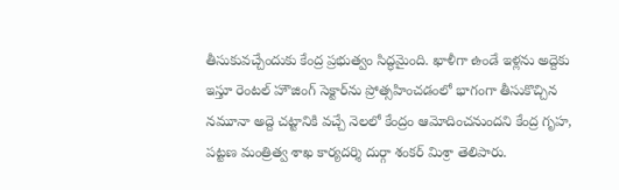తీసుకువచ్చేందుకు కేంద్ర ప్రభుత్వం సిద్ధమైంది. ఖాళీగా ఉండే ఇళ్లను అద్దెకు ఇస్తూ రెంటల్‌ హౌజింగ్‌ సెక్టార్‌ను ప్రోత్సహించడంలో భాగంగా తీసుకొచ్చిన నమూనా అద్దె చట్టానికి వచ్చే నెలలో కేంద్రం ఆమోదించనుందని కేంద్ర గృహ, పట్టణ మంత్రిత్వ శాఖ కార్యదర్శి దుర్గా శంకర్‌ మిశ్రా తెలిపారు.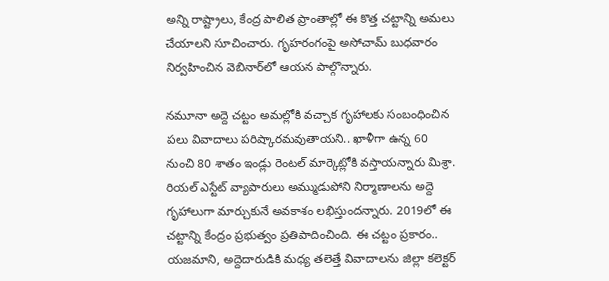అన్ని రాష్ట్రాలు, కేంద్ర పాలిత ప్రాంతాల్లో ఈ కొత్త చట్టాన్ని అమలు చేయాలని సూచించారు. గృహరంగంపై అసోచామ్‌ బుధవారం నిర్వహించిన వెబినార్‌లో ఆయన పాల్గొన్నారు.

నమూనా అద్దె చట్టం అమల్లోకి వచ్చాక గృహాలకు సంబంధించిన పలు వివాదాలు పరిష్కారమవుతాయని.. ఖాళీగా ఉన్న 60 నుంచి 80 శాతం ఇండ్లు రెంటల్‌ మార్కెట్లోకి వస్తాయన్నారు మిశ్రా. రియల్‌ ఎస్టేట్‌ వ్యాపారులు అమ్ముడుపోని నిర్మాణాలను అద్దె గృహాలుగా మార్చుకునే అవకాశం లభిస్తుందన్నారు. 2019లో ఈ చట్టాన్ని కేంద్రం ప్రభుత్వం ప్రతిపాదించింది. ఈ చట్టం ప్రకారం.. యజమాని, అద్దెదారుడికి మధ్య తలెత్తే వివాదాలను జిల్లా కలెక్టర్‌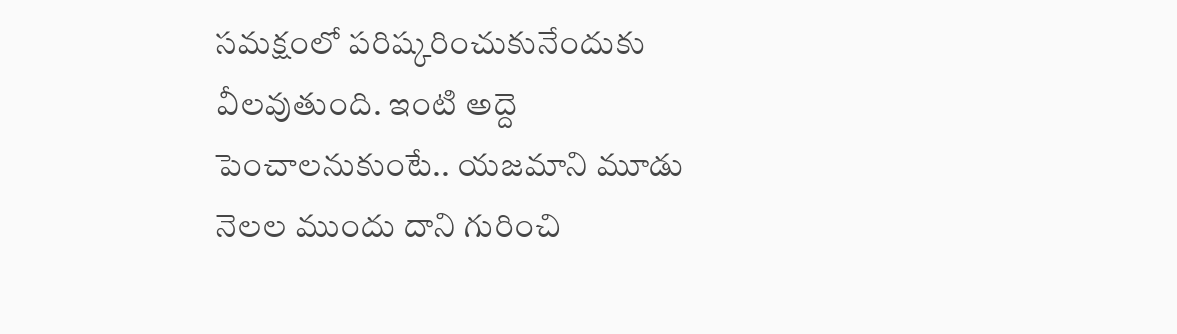సమక్షంలో పరిష్కరించుకునేందుకు వీలవుతుంది. ఇంటి అద్దె పెంచాలనుకుంటే.. యజమాని మూడు నెలల ముందు దాని గురించి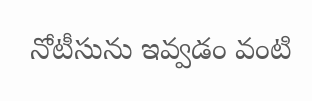నోటీసును ఇవ్వడం వంటి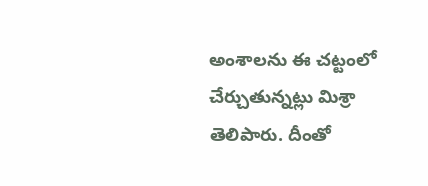అంశాలను ఈ చట్టంలో చేర్చుతున్నట్లు మిశ్రా తెలిపారు. దీంతో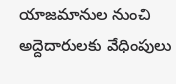యాజమానుల నుంచి అద్దెదారులకు వేధింపులు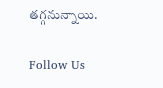తగ్గనున్నాయి.

Follow Us